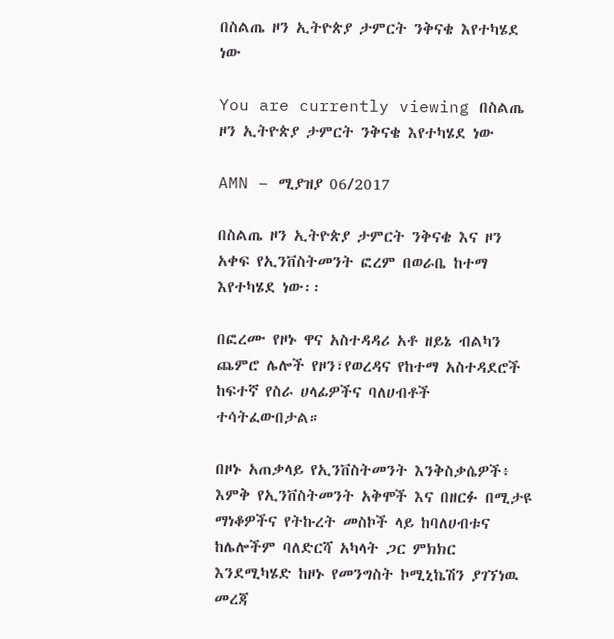በስልጤ ዞን ኢትዮጵያ ታምርት ንቅናቄ እየተካሄደ ነው

You are currently viewing በስልጤ ዞን ኢትዮጵያ ታምርት ንቅናቄ እየተካሄደ ነው

AMN – ሚያዝያ 06/2017

በስልጤ ዞን ኢትዮጵያ ታምርት ንቅናቄ እና ዞን አቀፍ የኢንቨስትመንት ፎረም በወራቤ ከተማ እየተካሄደ ነው፡፡

በፎረሙ የዞኑ ዋና አስተዳዳሪ አቶ ዘይኔ ብልካን ጨምሮ ሌሎች የዞን፣የወረዳና የከተማ አስተዳደሮች ከፍተኛ የስራ ሀላፊዎችና ባለሀብቶች ተሳትፈውበታል።

በዞኑ አጠቃላይ የኢንቨስትመንት እንቅስቃሴዎች፥ እምቅ የኢንቨስትመንት አቅሞች እና በዘርፉ በሚታዩ ማነቆዎችና የትኩረት መስኮች ላይ ከባለሀብቱና ከሌሎችም ባለድርሻ አካላት ጋር ምክክር እንደሚካሄድ ከዞኑ የመንግስት ኮሚኒኬሽን ያገኘነዉ መረጃ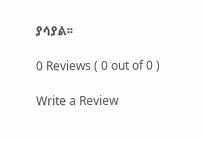ያሳያል፡፡

0 Reviews ( 0 out of 0 )

Write a Review